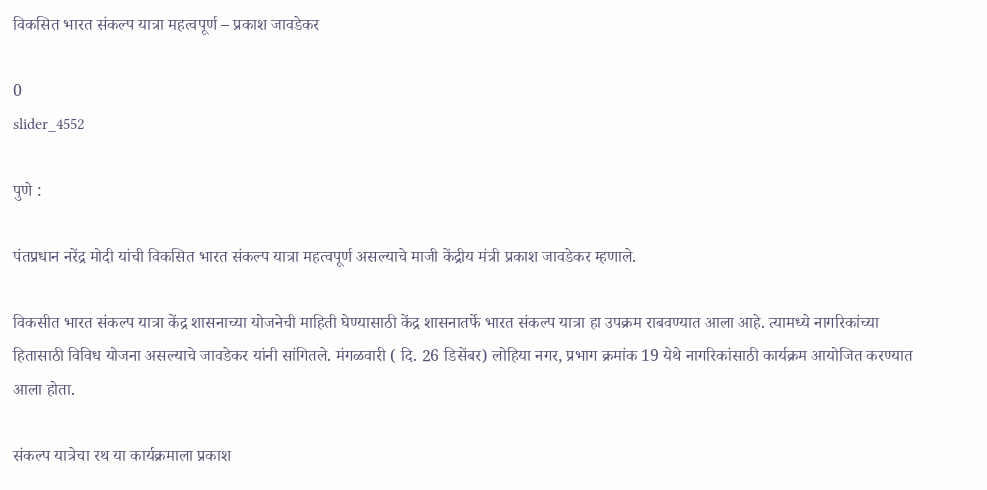विकसित भारत संकल्प यात्रा महत्वपूर्ण – प्रकाश जावडेकर

0
slider_4552

पुणे :

पंतप्रधान नरेंद्र मोदी यांची विकसित भारत संकल्प यात्रा महत्वपूर्ण असल्याचे माजी केंद्रीय मंत्री प्रकाश जावडेकर म्हणाले.

विकसीत भारत संकल्प यात्रा केंद्र शासनाच्या योजनेची माहिती घेण्यासाठी केंद्र शासनातर्फे भारत संकल्प यात्रा हा उपक्रम राबवण्यात आला आहे. त्यामध्ये नागरिकांच्या हितासाठी विविध योजना असल्याचे जावडेकर यांनी सांगितले. मंगळवारी ( दि. 26 डिसेंबर) लोहिया नगर, प्रभाग क्रमांक 19 येथे नागरिकांसाठी कार्यक्रम आयोजित करण्यात आला होता.

संकल्प यात्रेचा रथ या कार्यक्रमाला प्रकाश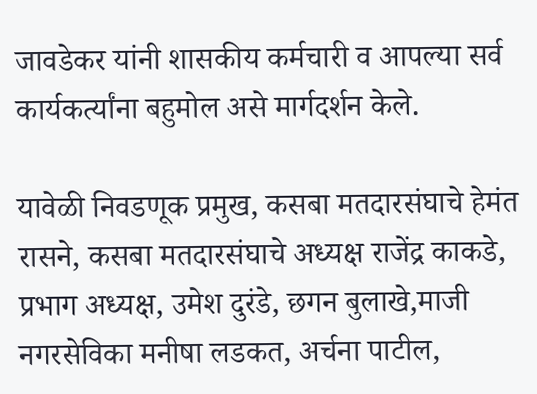जावडेकर यांनी शासकीय कर्मचारी व आपल्या सर्व कार्यकर्त्यांना बहुमोल असे मार्गदर्शन केले.

यावेळी निवडणूक प्रमुख, कसबा मतदारसंघाचे हेमंत रासने, कसबा मतदारसंघाचे अध्यक्ष राजेंद्र काकडे, प्रभाग अध्यक्ष, उमेश दुरंडे, छगन बुलाखे,माजी नगरसेविका मनीषा लडकत, अर्चना पाटील,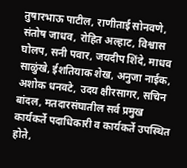तुषारभाऊ पाटील, राणीताई सोनवणे, संतोष जाधव, रोहित अल्हाट, विश्वास घोलप, सनी पवार, जयदीप शिंदे, माधव साळुंखे, ईशतियाक शेख, अनुजा नाईक, अशोक धनवटे, उदय क्षीरसागर, सचिन बांदल, मतदारसंघातील सर्व प्रमुख कार्यकर्ते पदाधिकारी व कार्यकर्ते उपस्थित होते,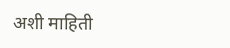अशी माहिती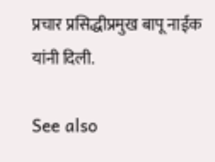प्रचार प्रसिद्धीप्रमुख बापू नाईक यांनी दिली.

See also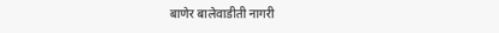बाणेर बालेवाडीती नागरी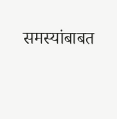समस्यांबाबत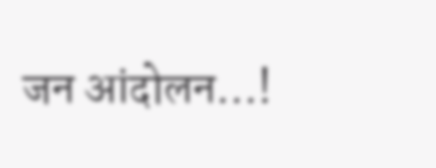जन आंदोलन...!